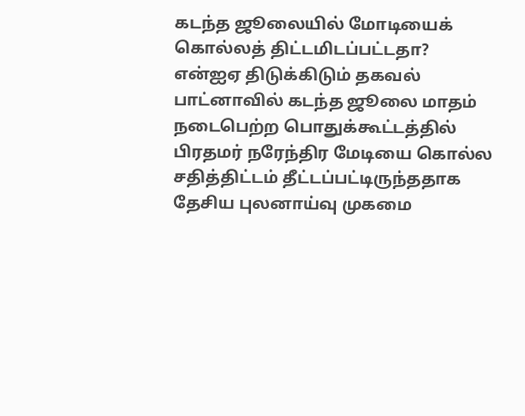கடந்த ஜூலையில் மோடியைக் கொல்லத் திட்டமிடப்பட்டதா? என்ஐஏ திடுக்கிடும் தகவல்
பாட்னாவில் கடந்த ஜூலை மாதம் நடைபெற்ற பொதுக்கூட்டத்தில் பிரதமர் நரேந்திர மேடியை கொல்ல சதித்திட்டம் தீட்டப்பட்டிருந்ததாக தேசிய புலனாய்வு முகமை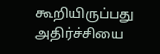கூறியிருப்பது அதிர்ச்சியை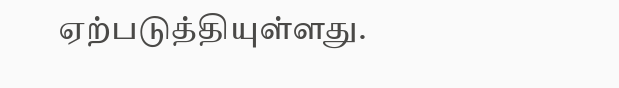ஏற்படுத்தியுள்ளது.